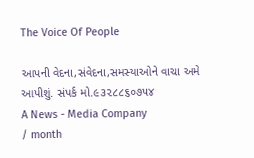The Voice Of People

આપની વેદના,સંવેદના,સમસ્યાઓને વાચા અમે આપીશું. સંપર્ક મો.૯૩૨૮૮૬૦૭૫૪
A News - Media Company
/ month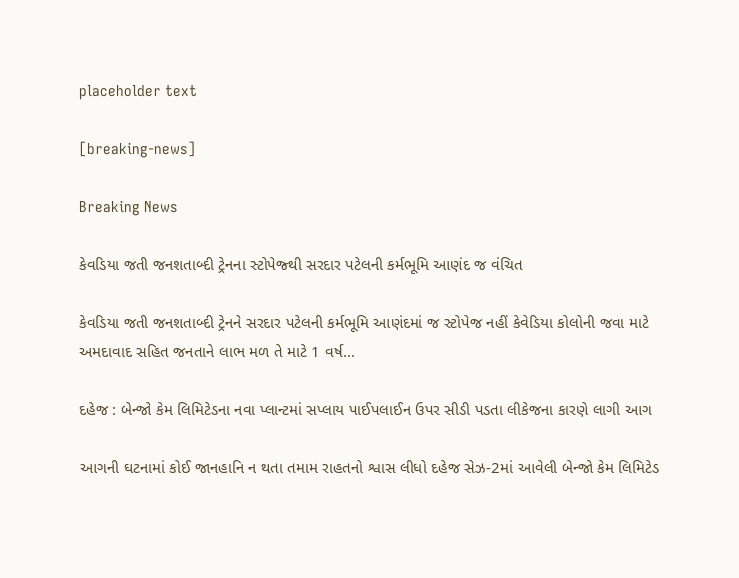placeholder text

[breaking-news]

Breaking News

કેવડિયા જતી જનશતાબ્દી ટ્રેનના સ્ટોપેજ્થી સરદાર પટેલની કર્મભૂમિ આણંદ જ વંચિત

કેવડિયા જતી જનશતાબ્દી ટ્રેનને સરદાર પટેલની કર્મભૂમિ આણંદમાં જ સ્ટોપેજ નહીં કેવેડિયા કોલોની જવા માટે અમદાવાદ સહિત જનતાને લાભ મળ તે માટે 1 વર્ષ...

દહેજ : બેન્જો કેમ લિમિટેડના નવા પ્લાન્ટમાં સપ્લાય પાઈપલાઈન ઉપર સીડી પડતા લીકેજના કારણે લાગી આગ

આગની ઘટનામાં કોઈ જાનહાનિ ન થતા તમામ રાહતનો શ્વાસ લીધો દહેજ સેઝ-2માં આવેલી બેન્જો કેમ લિમિટેડ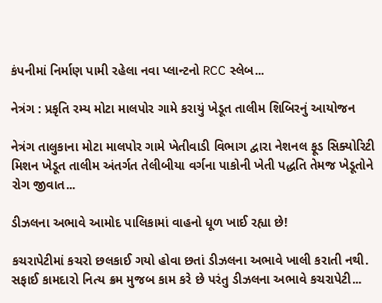કંપનીમાં નિર્માણ પામી રહેલા નવા પ્લાન્ટનો RCC સ્લેબ...

નેત્રંગ : પ્રકૃતિ રમ્ય મોટા માલપોર ગામે કરાયું ખેડૂત તાલીમ શિબિરનું આયોજન

નેત્રંગ તાલુકાના મોટા માલપોર ગામે ખેતીવાડી વિભાગ દ્વારા નેશનલ ફૂડ સિક્યોરિટી મિશન ખેડૂત તાલીમ અંતર્ગત તેલીબીયા વર્ગના પાકોની ખેતી પદ્ધતિ તેમજ ખેડૂતોને રોગ જીવાત...

ડીઝલના અભાવે આમોદ પાલિકામાં વાહનો ધૂળ ખાઈ રહ્યા છે!

કચરાપેટીમાં કચરો છલકાઈ ગયો હોવા છતાં ડીઝલના અભાવે ખાલી કરાતી નથી. સફાઈ કામદારો નિત્ય ક્રમ મુજબ કામ કરે છે પરંતુ ડીઝલના અભાવે કચરાપેટી...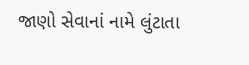જાણો સેવાનાં નામે લુંટાતા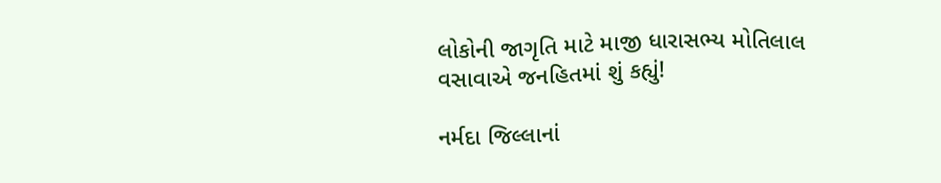લોકોની જાગૃતિ માટે માજી ધારાસભ્ય મોતિલાલ વસાવાએ જનહિતમાં શું કહ્યું!

નર્મદા જિલ્લાનાં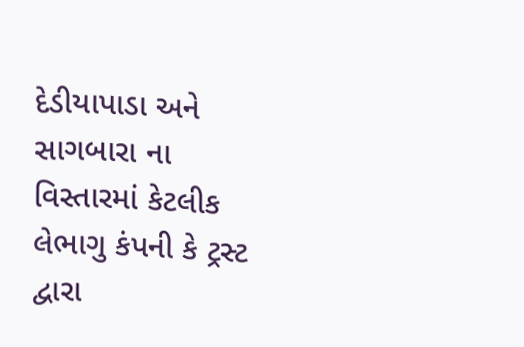દેડીયાપાડા અને સાગબારા ના વિસ્તારમાં કેટલીક લેભાગુ કંપની કે ટ્રસ્ટ દ્વારા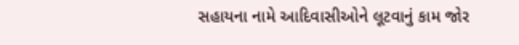સહાયના નામે આદિવાસીઓને લૂટવાનું કામ જોર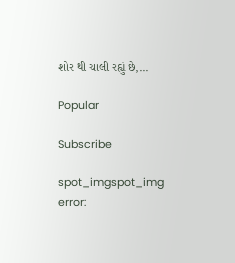શોર થી ચાલી રહ્યું છે,...

Popular

Subscribe

spot_imgspot_img
error: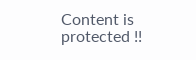Content is protected !!